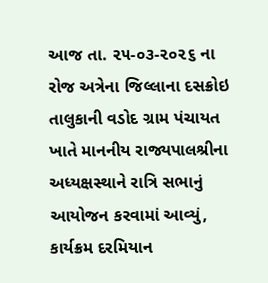આજ તા. ૨૫-૦૩-૨૦૨૬ ના રોજ અત્રેના જિલ્લાના દસક્રોઇ તાલુકાની વડોદ ગ્રામ પંચાયત ખાતે માનનીય રાજ્યપાલશ્રીના અધ્યક્ષસ્થાને રાત્રિ સભાનું આયોજન કરવામાં આવ્યું, કાર્યક્રમ દરમિયાન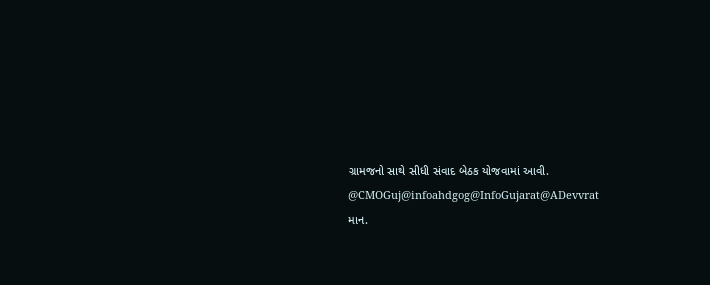ગ્રામજનો સાથે સીધી સંવાદ બેઠક યોજવામાં આવી.
@CMOGuj@infoahdgog@InfoGujarat@ADevvrat
માન.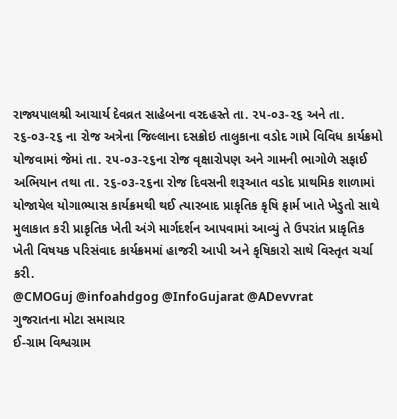રાજ્યપાલશ્રી આચાર્ય દેવવ્રત સાહેબના વરદહસ્તે તા. ૨૫-૦૩-૨૬ અને તા. ૨૬-૦૩-૨૬ ના રોજ અત્રેના જિલ્લાના દસક્રોઇ તાલુકાના વડોદ ગામે વિવિધ કાર્યક્રમો યોજવામાં જેમાં તા. ૨૫-૦૩-૨૬ના રોજ વૃક્ષારોપણ અને ગામની ભાગોળે સફાઈ અભિયાન તથા તા. ૨૬-૦૩-૨૬ના રોજ દિવસની શરૂઆત વડોદ પ્રાથમિક શાળામાં યોજાયેલ યોગાભ્યાસ કાર્યક્રમથી થઈ ત્યારબાદ પ્રાકૃતિક કૃષિ ફાર્મ ખાતે ખેડુતો સાથે મુલાકાત કરી પ્રાકૃતિક ખેતી અંગે માર્ગદર્શન આપવામાં આવ્યું તે ઉપરાંત પ્રાકૃતિક ખેતી વિષયક પરિસંવાદ કાર્યક્રમમાં હાજરી આપી અને કૃષિકારો સાથે વિસ્તૃત ચર્ચા કરી.
@CMOGuj @infoahdgog @InfoGujarat @ADevvrat
ગુજરાતના મોટા સમાચાર
ઈ-ગ્રામ વિશ્વગ્રામ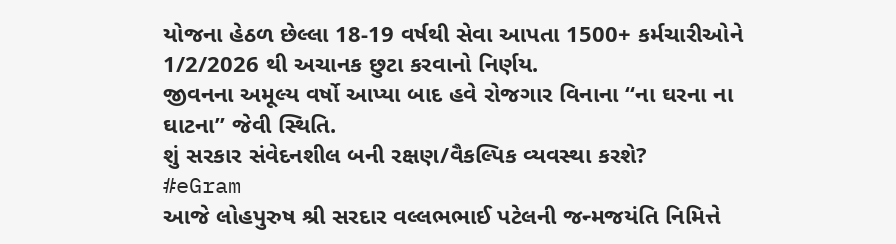યોજના હેઠળ છેલ્લા 18-19 વર્ષથી સેવા આપતા 1500+ કર્મચારીઓને 1/2/2026 થી અચાનક છુટા કરવાનો નિર્ણય.
જીવનના અમૂલ્ય વર્ષો આપ્યા બાદ હવે રોજગાર વિનાના “ના ઘરના ના ઘાટના” જેવી સ્થિતિ.
શું સરકાર સંવેદનશીલ બની રક્ષણ/વૈકલ્પિક વ્યવસ્થા કરશે?
#eGram
આજે લોહપુરુષ શ્રી સરદાર વલ્લભભાઈ પટેલની જન્મજયંતિ નિમિત્તે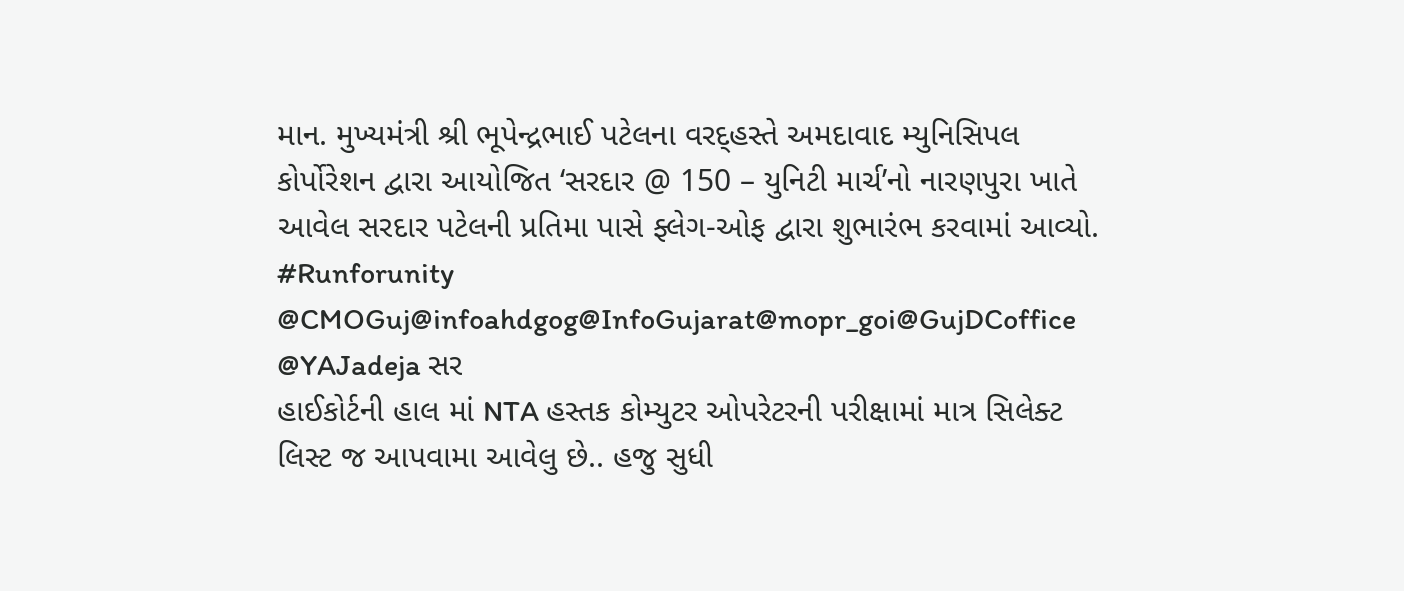માન. મુખ્યમંત્રી શ્રી ભૂપેન્દ્રભાઈ પટેલના વરદ્હસ્તે અમદાવાદ મ્યુનિસિપલ કોર્પોરેશન દ્વારા આયોજિત ‘સરદાર @ 150 – યુનિટી માર્ચ’નો નારણપુરા ખાતે આવેલ સરદાર પટેલની પ્રતિમા પાસે ફ્લેગ-ઓફ દ્વારા શુભારંભ કરવામાં આવ્યો.
#Runforunity
@CMOGuj@infoahdgog@InfoGujarat@mopr_goi@GujDCoffice
@YAJadeja સર
હાઈકોર્ટની હાલ માં NTA હસ્તક કોમ્યુટર ઓપરેટરની પરીક્ષામાં માત્ર સિલેક્ટ લિસ્ટ જ આપવામા આવેલુ છે.. હજુ સુધી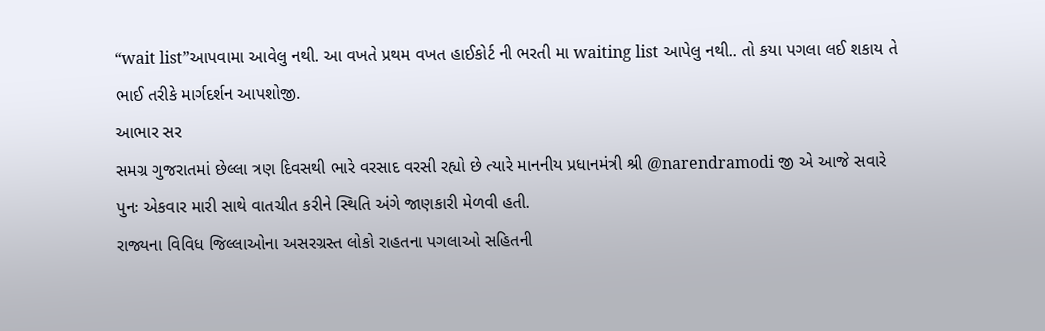“wait list”આપવામા આવેલુ નથી. આ વખતે પ્રથમ વખત હાઈકોર્ટ ની ભરતી મા waiting list આપેલુ નથી.. તો કયા પગલા લઈ શકાય તે ભાઈ તરીકે માર્ગદર્શન આપશોજી.
આભાર સર
સમગ્ર ગુજરાતમાં છેલ્લા ત્રણ દિવસથી ભારે વરસાદ વરસી રહ્યો છે ત્યારે માનનીય પ્રધાનમંત્રી શ્રી @narendramodi જી એ આજે સવારે પુનઃ એકવાર મારી સાથે વાતચીત કરીને સ્થિતિ અંગે જાણકારી મેળવી હતી.
રાજ્યના વિવિધ જિલ્લાઓના અસરગ્રસ્ત લોકો રાહતના પગલાઓ સહિતની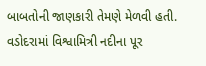બાબતોની જાણકારી તેમણે મેળવી હતી.
વડોદરામાં વિશ્વામિત્રી નદીના પૂર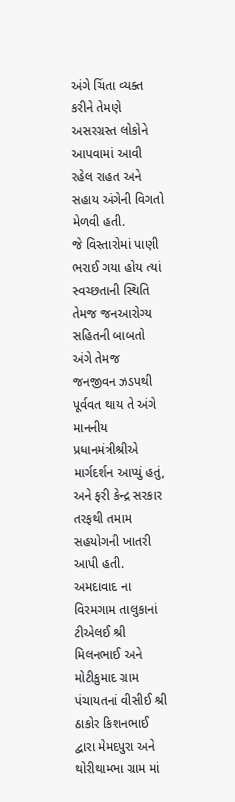અંગે ચિંતા વ્યક્ત કરીને તેમણે અસરગ્રસ્ત લોકોને આપવામાં આવી રહેલ રાહત અને સહાય અંગેની વિગતો મેળવી હતી.
જે વિસ્તારોમાં પાણી ભરાઈ ગયા હોય ત્યાં સ્વચ્છતાની સ્થિતિ તેમજ જનઆરોગ્ય સહિતની બાબતો અંગે તેમજ જનજીવન ઝડપથી પૂર્વવત થાય તે અંગે માનનીય પ્રધાનમંત્રીશ્રીએ માર્ગદર્શન આપ્યું હતું, અને ફરી કેન્દ્ર સરકાર તરફથી તમામ સહયોગની ખાતરી આપી હતી.
અમદાવાદ ના વિરમગામ તાલુકાનાં ટીએલઈ શ્રી મિલનભાઈ અને મોટીકુમાદ ગ્રામ પંચાયતનાં વીસીઈ શ્રી ઠાકોર કિશનભાઈ દ્વારા મેમદપુરા અને થોરીથામ્ભા ગ્રામ માં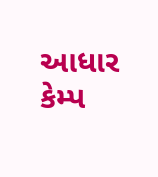આધાર કેમ્પ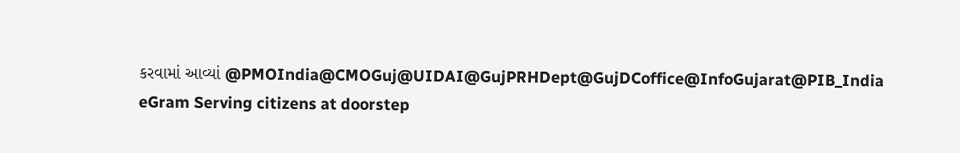કરવામાં આવ્યાં @PMOIndia@CMOGuj@UIDAI@GujPRHDept@GujDCoffice@InfoGujarat@PIB_India eGram Serving citizens at doorstep